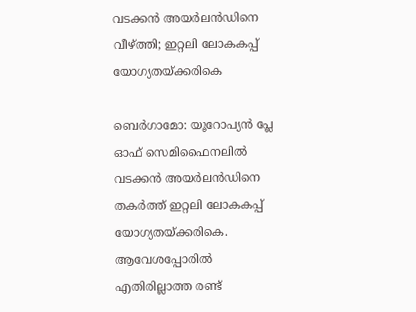വടക്കൻ അയര്‍ലന്‍ഡിനെ വീഴ്ത്തി; ഇറ്റലി ലോകകപ്പ് യോഗ്യതയ്ക്കരികെ

ബെർഗാമോ: യൂറോപ്യൻ പ്ലേ ഓഫ് സെമിഫൈനലിൽ വടക്കൻ അയർലൻഡിനെ തകർത്ത് ഇറ്റലി ലോകകപ്പ് യോഗ്യതയ്ക്കരികെ. ആവേശപ്പോരിൽ എതിരില്ലാത്ത രണ്ട്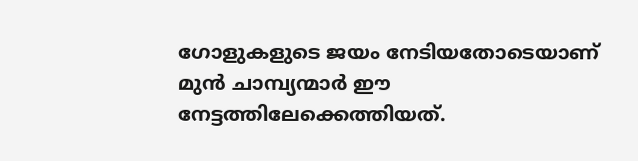ഗോളുകളുടെ ജയം നേടിയതോടെയാണ് മുൻ ചാമ്പ്യന്മാർ ഈ നേട്ടത്തിലേക്കെത്തിയത്.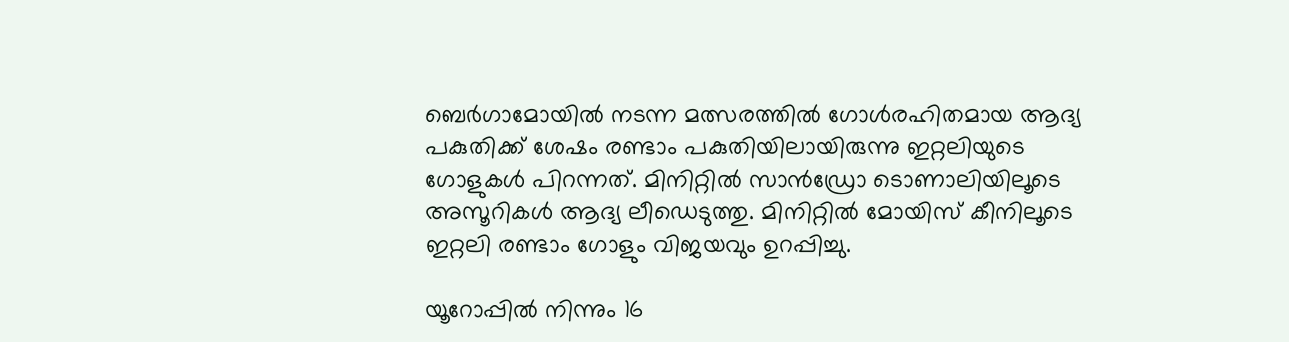ബെർഗാമോയിൽ നടന്ന മത്സരത്തിൽ ഗോള്‍രഹിതമായ ആദ്യ പകുതിക്ക് ശേഷം രണ്ടാം പകുതിയിലായിരുന്നു ഇറ്റലിയുടെ ഗോളുകൾ പിറന്നത്. മിനിറ്റിൽ സാൻഡ്രോ ടൊണാലിയിലൂടെ അസൂറികൾ ആദ്യ ലീഡെടുത്തു. മിനിറ്റിൽ മോയിസ് കീനിലൂടെ ഇറ്റലി രണ്ടാം ഗോളും വിജയവും ഉറപ്പിച്ചു.

യൂറോപ്പിൽ നിന്നും 16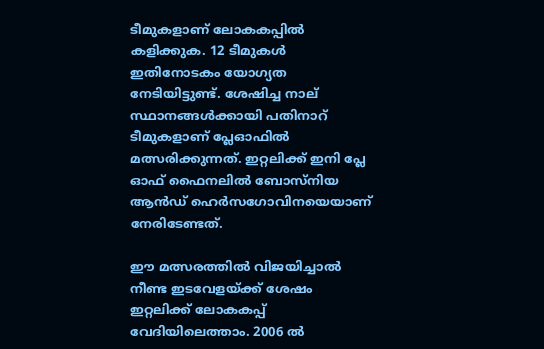ടീമുകളാണ് ലോകകപ്പിൽ കളിക്കുക. 12 ടീമുകൾ ഇതിനോടകം യോഗ്യത നേടിയിട്ടുണ്ട്. ശേഷിച്ച നാല് സ്ഥാനങ്ങൾക്കായി പതിനാറ് ടീമുകളാണ് പ്ലേഓഫിൽ മത്സരിക്കുന്നത്. ഇറ്റലിക്ക് ഇനി പ്ലേ ഓഫ് ഫൈനലിൽ ബോസ്നിയ ആൻഡ് ഹെർസഗോവിനയെയാണ് നേരിടേണ്ടത്.

ഈ മത്സരത്തിൽ വിജയിച്ചാൽ നീണ്ട ഇടവേളയ്ക്ക് ശേഷം ഇറ്റലിക്ക് ലോകകപ്പ് വേദിയിലെത്താം. 2006 ൽ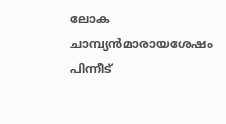ലോക ചാമ്പ്യൻമാരായശേഷം പിന്നീട്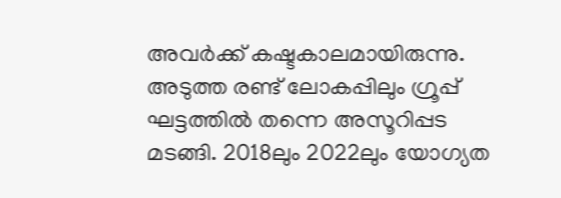അവർക്ക് കഷ്ടകാലമായിരുന്നു. അടുത്ത രണ്ട്‌ ലോകപ്പിലും ഗ്രൂപ്പ്‌ ഘട്ടത്തിൽ തന്നെ അസൂറിപ്പട മടങ്ങി. 2018ലും 2022ലും യോഗ്യത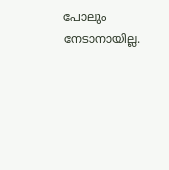പോലും നേടാനായില്ല.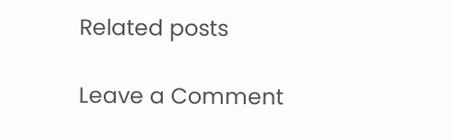Related posts

Leave a Comment